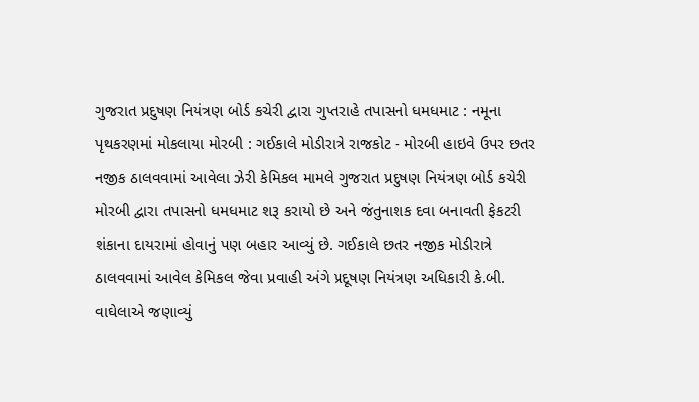ગુજરાત પ્રદુષણ નિયંત્રણ બોર્ડ કચેરી દ્વારા ગુપ્તરાહે તપાસનો ધમધમાટ : નમૂના પૃથકરણમાં મોકલાયા મોરબી : ગઈકાલે મોડીરાત્રે રાજકોટ - મોરબી હાઇવે ઉપર છતર નજીક ઠાલવવામાં આવેલા ઝેરી કેમિકલ મામલે ગુજરાત પ્રદુષણ નિયંત્રણ બોર્ડ કચેરી મોરબી દ્વારા તપાસનો ધમધમાટ શરૂ કરાયો છે અને જંતુનાશક દવા બનાવતી ફેકટરી શંકાના દાયરામાં હોવાનું પણ બહાર આવ્યું છે. ગઈકાલે છતર નજીક મોડીરાત્રે ઠાલવવામાં આવેલ કેમિકલ જેવા પ્રવાહી અંગે પ્રદૂષણ નિયંત્રણ અધિકારી કે.બી. વાઘેલાએ જણાવ્યું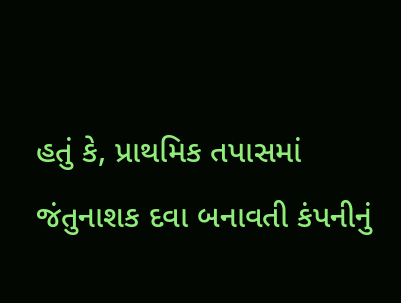હતું કે, પ્રાથમિક તપાસમાં જંતુનાશક દવા બનાવતી કંપનીનું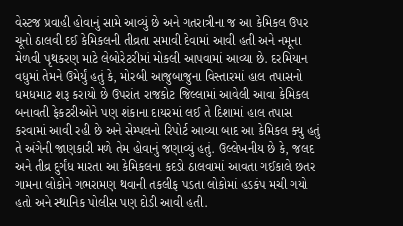વેસ્ટજ પ્રવાહી હોવાનું સામે આવ્યું છે અને ગતરાત્રીના જ આ કેમિકલ ઉપર ચૂનો ઠાલવી દઈ કેમિકલની તીવ્રતા સમાવી દેવામાં આવી હતી અને નમૂના મેળવી પૃથકરણ માટે લેબોરેટરીમાં મોકલી આપવામાં આવ્યા છે. દરમિયાન વધુમાં તેમને ઉમેર્યું હતું કે, મોરબી આજુબાજુના વિસ્તારમાં હાલ તપાસનો ધમધમાટ શરૂ કરાયો છે ઉપરાંત રાજકોટ જિલ્લામાં આવેલી આવા કેમિકલ બનાવતી ફેકટરીઓને પણ શંકાના દાયરમાં લઈ તે દિશામાં હાલ તપાસ કરવામાં આવી રહી છે અને સેમ્પલનો રિપોર્ટ આવ્યા બાદ આ કેમિકલ ક્યુ હતું તે અંગેની જાણકારી મળે તેમ હોવાનું જણાવ્યું હતું. ઉલ્લેખનીય છે કે, જલદ અને તીવ્ર દુર્ગંધ મારતા આ કેમિકલના કદડો ઠાલવામાં આવતા ગઈકાલે છતર ગામના લોકોને ગભરામણ થવાની તકલીફ પડતા લોકોમાં હડકંપ મચી ગયો હતો અને સ્થાનિક પોલીસ પણ દોડી આવી હતી.